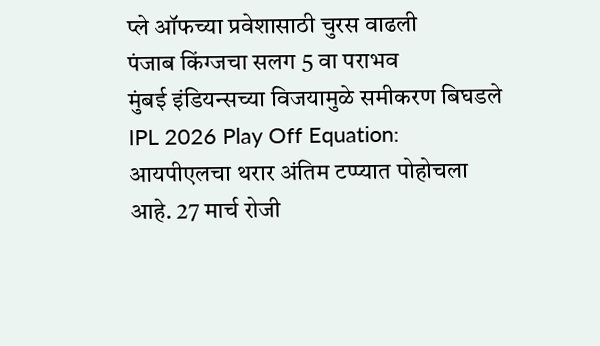प्ले ऑफच्या प्रवेशासाठी चुरस वाढली
पंजाब किंग्जचा सलग 5 वा पराभव
मुंबई इंडियन्सच्या विजयामुळे समीकरण बिघडले
IPL 2026 Play Off Equation: आयपीएलचा थरार अंतिम टप्प्यात पोहोचला आहे. 27 मार्च रोजी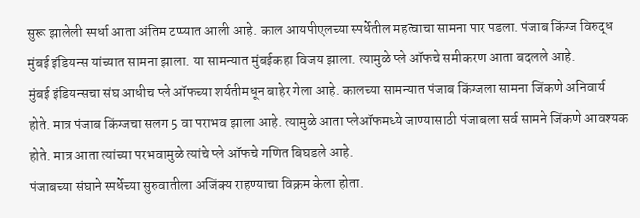सुरू झालेली स्पर्धा आता अंतिम टप्प्यात आली आहे. काल आयपीएलच्या स्पर्धेतील महत्वाचा सामना पार पडला. पंजाब किंग्ज विरुद्ध मुंबई इंडियन्स यांच्यात सामना झाला. या सामन्यात मुंबईकहा विजय झाला. त्यामुळे प्ले ऑफचे समीकरण आता बदलले आहे.
मुंबई इंडियन्सचा संघ आधीच प्ले ऑफच्या शर्यतीमधून बाहेर गेला आहे. कालच्या सामन्यात पंजाब किंग्जला सामना जिंकणे अनिवार्य होते. मात्र पंजाब किंग्जचा सलग 5 वा पराभव झाला आहे. त्यामुळे आता प्लेऑफमध्ये जाण्यासाठी पंजाबला सर्व सामने जिंकणे आवश्यक होते. मात्र आता त्यांच्या परभवामुळे त्यांचे प्ले ऑफचे गणित बिघडले आहे.
पंजाबच्या संघाने स्पर्धेच्या सुरुवातीला अजिंक्य राहण्याचा विक्रम केला होता.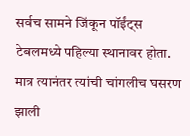सर्वच सामने जिंकून पॉईंट्स टेबलमध्ये पहिल्या स्थानावर होता. मात्र त्यानंतर त्यांची चांगलीच घसरण झाली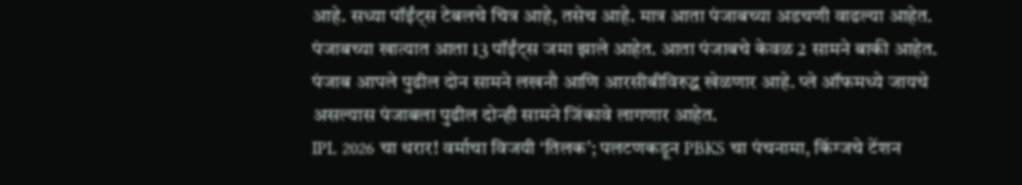आहे. सध्या पॉईंट्स टेबलचे चित्र आहे, तसेच आहे. मात्र आता पंजाबच्या अडचणी वाढल्या आहेत. पंजाबच्या खात्यात आता 13 पॉईंट्स जमा झाले आहेत. आता पंजाबचे केवळ 2 सामने बाकी आहेत. पंजाब आपले पुढील दोन सामने लखनौ आणि आरसीबीविरुद्ध खेळणार आहे. प्ले ऑफमध्ये जायचे असल्यास पंजाबला पुढील दोन्ही सामने जिंकावे लागणार आहेत.
IPL 2026 चा थरार! वर्माचा विजयी ‘तिलक’; पलटणकडून PBKS चा पंचनामा, किंग्जचे टेंशन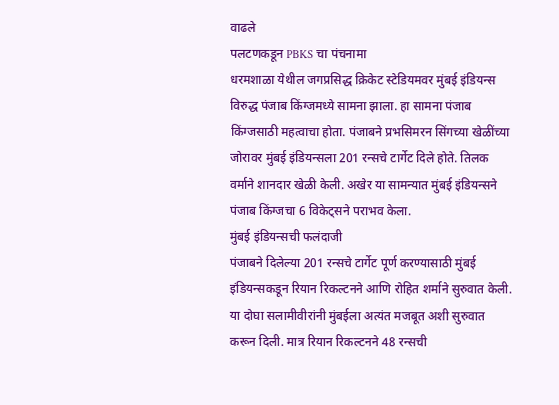वाढले
पलटणकडून PBKS चा पंचनामा
धरमशाळा येथील जगप्रसिद्ध क्रिकेट स्टेडियमवर मुंबई इंडियन्स विरुद्ध पंजाब किंग्जमध्ये सामना झाला. हा सामना पंजाब किंग्जसाठी महत्वाचा होता. पंजाबने प्रभसिमरन सिंगच्या खेळींच्या जोरावर मुंबई इंडियन्सला 201 रन्सचे टार्गेट दिले होते. तिलक वर्माने शानदार खेळी केली. अखेर या सामन्यात मुंबई इंडियन्सने पंजाब किंग्जचा 6 विकेट्सने पराभव केला.
मुंबई इंडियन्सची फलंदाजी
पंजाबने दिलेल्या 201 रन्सचे टार्गेट पूर्ण करण्यासाठी मुंबई इंडियन्सकडून रियान रिकल्टनने आणि रोहित शर्माने सुरुवात केली. या दोघा सलामीवीरांनी मुंबईला अत्यंत मजबूत अशी सुरुवात करून दिली. मात्र रियान रिकल्टनने 48 रन्सची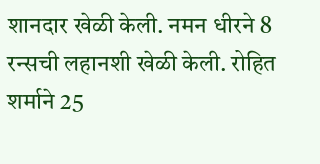शानदार खेळी केली. नमन धीरने 8 रन्सची लहानशी खेळी केली. रोहित शर्माने 25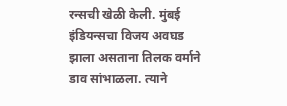रन्सची खेळी केली. मुंबई इंडियन्सचा विजय अवघड झाला असताना तिलक वर्माने डाव सांभाळला. त्याने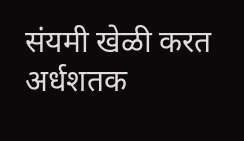संयमी खेळी करत अर्धशतक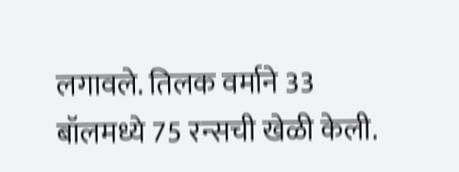लगावले. तिलक वर्माने 33 बॉलमध्ये 75 रन्सची खेळी केली.